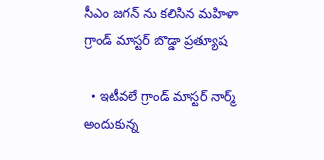సీఎం జగన్ ను కలిసిన మహిళా గ్రాండ్ మాస్టర్ బొడ్డా ప్రత్యూష

  • ఇటీవలే గ్రాండ్ మాస్టర్ నార్మ్ అందుకున్న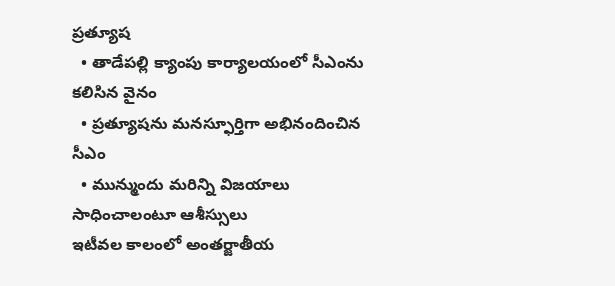ప్రత్యూష
  • తాడేపల్లి క్యాంపు కార్యాలయంలో సీఎంను కలిసిన వైనం
  • ప్రత్యూషను మనస్ఫూర్తిగా అభినందించిన సీఎం
  • మున్ముందు మరిన్ని విజయాలు సాధించాలంటూ ఆశీస్సులు
ఇటీవల కాలంలో అంతర్జాతీయ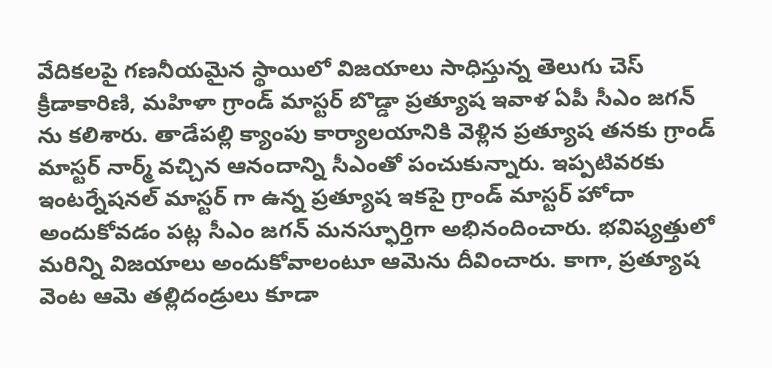వేదికలపై గణనీయమైన స్థాయిలో విజయాలు సాధిస్తున్న తెలుగు చెస్ క్రీడాకారిణి, మహిళా గ్రాండ్ మాస్టర్ బొడ్డా ప్రత్యూష ఇవాళ ఏపీ సీఎం జగన్ ను కలిశారు. తాడేపల్లి క్యాంపు కార్యాలయానికి వెళ్లిన ప్రత్యూష తనకు గ్రాండ్ మాస్టర్ నార్మ్ వచ్చిన ఆనందాన్ని సీఎంతో పంచుకున్నారు. ఇప్పటివరకు ఇంటర్నేషనల్ మాస్టర్ గా ఉన్న ప్రత్యూష ఇకపై గ్రాండ్ మాస్టర్ హోదా అందుకోవడం పట్ల సీఎం జగన్ మనస్ఫూర్తిగా అభినందించారు. భవిష్యత్తులో మరిన్ని విజయాలు అందుకోవాలంటూ ఆమెను దీవించారు. కాగా, ప్రత్యూష వెంట ఆమె తల్లిదండ్రులు కూడా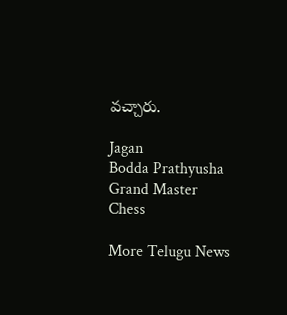వచ్చారు.

Jagan
Bodda Prathyusha
Grand Master
Chess

More Telugu News